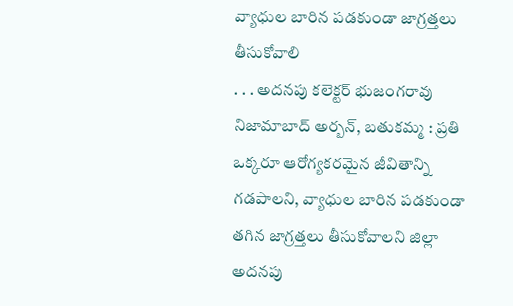వ్యాధుల బారిన పడకుండా జాగ్రత్తలు తీసుకోవాలి
. . . అదనపు కలెక్టర్ భుజంగరావు నిజామాబాద్ అర్బన్, బతుకమ్మ : ప్రతి ఒక్కరూ ఆరోగ్యకరమైన జీవితాన్ని గడపాలని, వ్యాధుల బారిన పడకుండా తగిన జాగ్రత్తలు తీసుకోవాలని జిల్లా అదనపు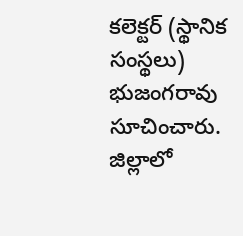కలెక్టర్ (స్థానిక సంస్థలు) భుజంగరావు సూచించారు. జిల్లాలో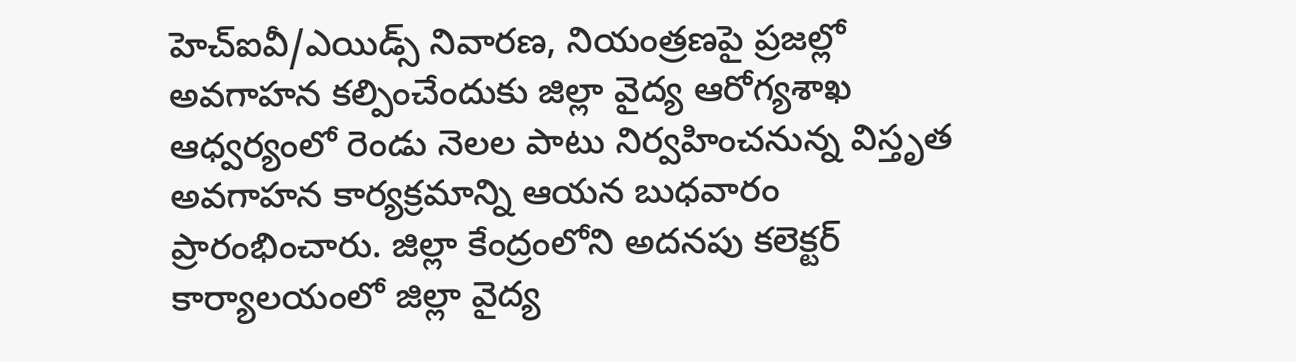హెచ్ఐవీ/ఎయిడ్స్ నివారణ, నియంత్రణపై ప్రజల్లో అవగాహన కల్పించేందుకు జిల్లా వైద్య ఆరోగ్యశాఖ ఆధ్వర్యంలో రెండు నెలల పాటు నిర్వహించనున్న విస్తృత అవగాహన కార్యక్రమాన్ని ఆయన బుధవారం ప్రారంభించారు. జిల్లా కేంద్రంలోని అదనపు కలెక్టర్ కార్యాలయంలో జిల్లా వైద్య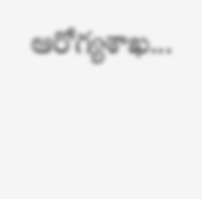ఆరోగ్యశాఖ...